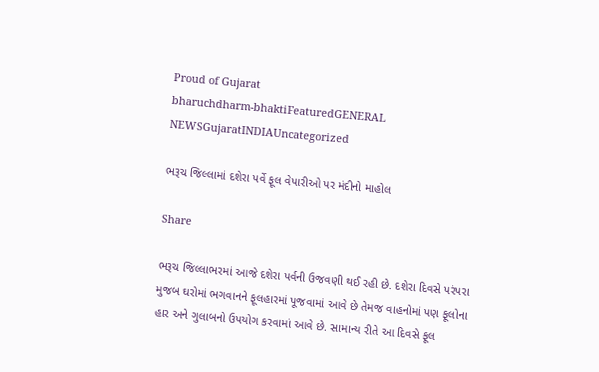Proud of Gujarat
bharuchdharm-bhaktiFeaturedGENERAL NEWSGujaratINDIAUncategorized

ભરૂચ જિલ્લામાં દશેરા પર્વે ફૂલ વેપારીઓ પર મંદીનો માહોલ

Share

ભરૂચ જિલ્લાભરમાં આજે દશેરા પર્વની ઉજવણી થઈ રહી છે. દશેરા દિવસે પરંપરા મુજબ ઘરોમાં ભગવાનને ફૂલહારમાં પૂજવામાં આવે છે તેમજ વાહનોમાં પણ ફૂલોના હાર અને ગુલાબનો ઉપયોગ કરવામાં આવે છે. સામાન્ય રીતે આ દિવસે ફૂલ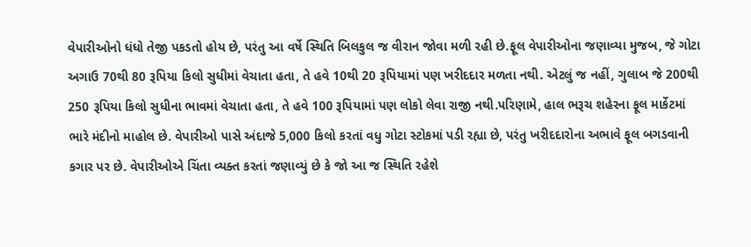વેપારીઓનો ધંધો તેજી પકડતો હોય છે, પરંતુ આ વર્ષે સ્થિતિ બિલકુલ જ વીરાન જોવા મળી રહી છે.ફૂલ વેપારીઓના જણાવ્યા મુજબ, જે ગોટા અગાઉ 70થી 80 રૂપિયા કિલો સુધીમાં વેચાતા હતા, તે હવે 10થી 20 રૂપિયામાં પણ ખરીદદાર મળતા નથી. એટલું જ નહીં, ગુલાબ જે 200થી 250 રૂપિયા કિલો સુધીના ભાવમાં વેચાતા હતા, તે હવે 100 રૂપિયામાં પણ લોકો લેવા રાજી નથી.પરિણામે, હાલ ભરૂચ શહેરના ફૂલ માર્કેટમાં ભારે મંદીનો માહોલ છે. વેપારીઓ પાસે અંદાજે 5,000 કિલો કરતાં વધુ ગોટા સ્ટોકમાં પડી રહ્યા છે, પરંતુ ખરીદદારોના અભાવે ફૂલ બગડવાની કગાર પર છે. વેપારીઓએ ચિંતા વ્યક્ત કરતાં જણાવ્યું છે કે જો આ જ સ્થિતિ રહેશે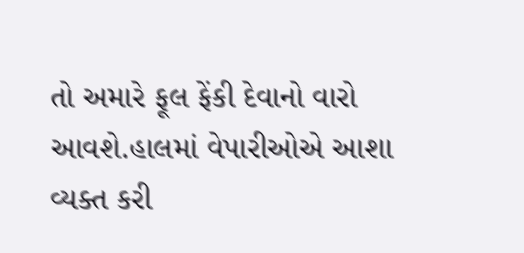તો અમારે ફૂલ ફેંકી દેવાનો વારો આવશે.હાલમાં વેપારીઓએ આશા વ્યક્ત કરી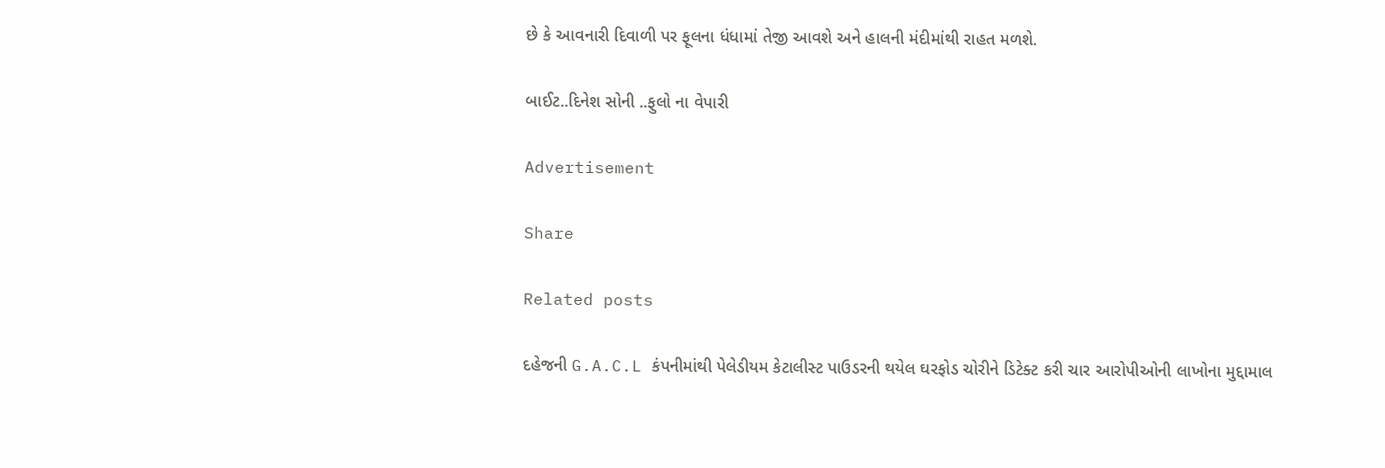છે કે આવનારી દિવાળી પર ફૂલના ધંધામાં તેજી આવશે અને હાલની મંદીમાંથી રાહત મળશે.

બાઈટ..દિનેશ સોની ..ફુલો ના વેપારી

Advertisement

Share

Related posts

દહેજની G.A.C.L કંપનીમાંથી પેલેડીયમ કેટાલીસ્ટ પાઉડરની થયેલ ઘરફોડ ચોરીને ડિટેક્ટ કરી ચાર આરોપીઓની લાખોના મુદ્દામાલ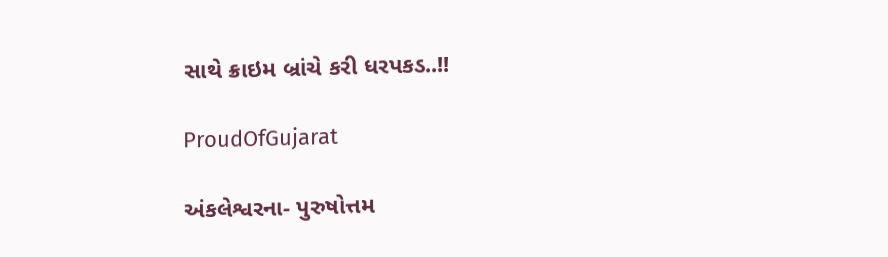સાથે ક્રાઇમ બ્રાંચે કરી ધરપકડ..!!

ProudOfGujarat

અંકલેશ્વરના- પુરુષોત્તમ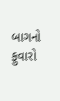બાગનો ફુવારો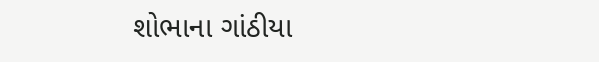શોભાના ગાંઠીયા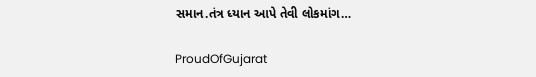સમાન.તંત્ર ધ્યાન આપે તેવી લોકમાંગ…

ProudOfGujarat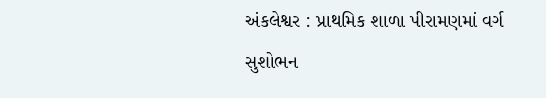અંકલેશ્વર : પ્રાથમિક શાળા પીરામણમાં વર્ગ સુશોભન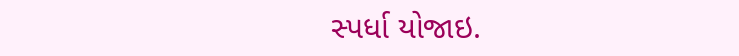સ્પર્ધા યોજાઇ.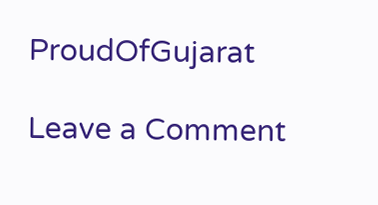ProudOfGujarat

Leave a Comment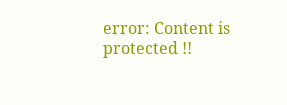error: Content is protected !!